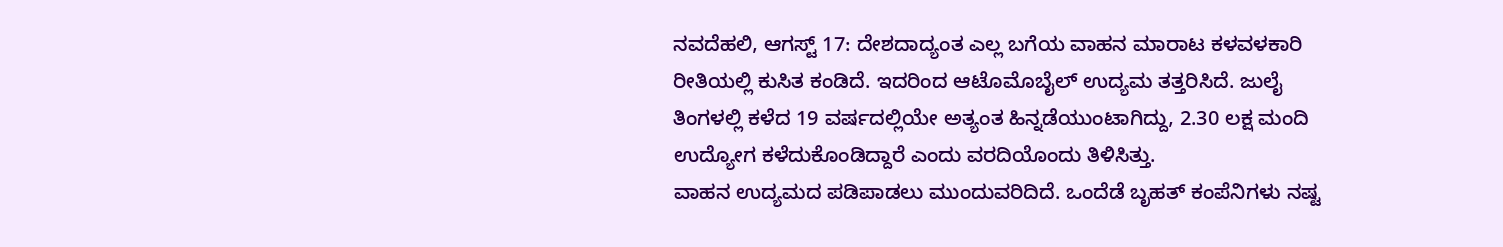ನವದೆಹಲಿ, ಆಗಸ್ಟ್ 17: ದೇಶದಾದ್ಯಂತ ಎಲ್ಲ ಬಗೆಯ ವಾಹನ ಮಾರಾಟ ಕಳವಳಕಾರಿ ರೀತಿಯಲ್ಲಿ ಕುಸಿತ ಕಂಡಿದೆ. ಇದರಿಂದ ಆಟೊಮೊಬೈಲ್ ಉದ್ಯಮ ತತ್ತರಿಸಿದೆ. ಜುಲೈ ತಿಂಗಳಲ್ಲಿ ಕಳೆದ 19 ವರ್ಷದಲ್ಲಿಯೇ ಅತ್ಯಂತ ಹಿನ್ನಡೆಯುಂಟಾಗಿದ್ದು, 2.30 ಲಕ್ಷ ಮಂದಿ ಉದ್ಯೋಗ ಕಳೆದುಕೊಂಡಿದ್ದಾರೆ ಎಂದು ವರದಿಯೊಂದು ತಿಳಿಸಿತ್ತು.
ವಾಹನ ಉದ್ಯಮದ ಪಡಿಪಾಡಲು ಮುಂದುವರಿದಿದೆ. ಒಂದೆಡೆ ಬೃಹತ್ ಕಂಪೆನಿಗಳು ನಷ್ಟ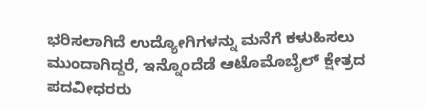ಭರಿಸಲಾಗಿದೆ ಉದ್ಯೋಗಿಗಳನ್ನು ಮನೆಗೆ ಕಳುಹಿಸಲು ಮುಂದಾಗಿದ್ದರೆ, ಇನ್ನೊಂದೆಡೆ ಆಟೊಮೊಬೈಲ್ ಕ್ಷೇತ್ರದ ಪದವೀಧರರು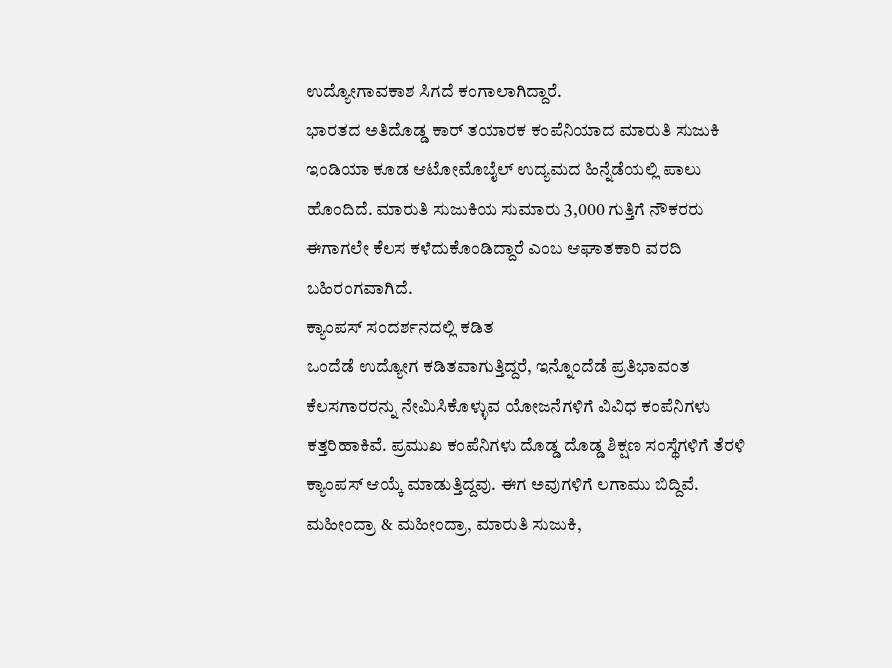ಉದ್ಯೋಗಾವಕಾಶ ಸಿಗದೆ ಕಂಗಾಲಾಗಿದ್ದಾರೆ.
ಭಾರತದ ಅತಿದೊಡ್ಡ ಕಾರ್ ತಯಾರಕ ಕಂಪೆನಿಯಾದ ಮಾರುತಿ ಸುಜುಕಿ ಇಂಡಿಯಾ ಕೂಡ ಆಟೋಮೊಬೈಲ್ ಉದ್ಯಮದ ಹಿನ್ನೆಡೆಯಲ್ಲಿ ಪಾಲು ಹೊಂದಿದೆ. ಮಾರುತಿ ಸುಜುಕಿಯ ಸುಮಾರು 3,000 ಗುತ್ತಿಗೆ ನೌಕರರು ಈಗಾಗಲೇ ಕೆಲಸ ಕಳೆದುಕೊಂಡಿದ್ದಾರೆ ಎಂಬ ಆಘಾತಕಾರಿ ವರದಿ ಬಹಿರಂಗವಾಗಿದೆ.
ಕ್ಯಾಂಪಸ್ ಸಂದರ್ಶನದಲ್ಲಿ ಕಡಿತ
ಒಂದೆಡೆ ಉದ್ಯೋಗ ಕಡಿತವಾಗುತ್ತಿದ್ದರೆ, ಇನ್ನೊಂದೆಡೆ ಪ್ರತಿಭಾವಂತ ಕೆಲಸಗಾರರನ್ನು ನೇಮಿಸಿಕೊಳ್ಳುವ ಯೋಜನೆಗಳಿಗೆ ವಿವಿಧ ಕಂಪೆನಿಗಳು ಕತ್ತರಿಹಾಕಿವೆ. ಪ್ರಮುಖ ಕಂಪೆನಿಗಳು ದೊಡ್ಡ ದೊಡ್ಡ ಶಿಕ್ಷಣ ಸಂಸ್ಥೆಗಳಿಗೆ ತೆರಳಿ ಕ್ಯಾಂಪಸ್ ಆಯ್ಕೆ ಮಾಡುತ್ತಿದ್ದವು. ಈಗ ಅವುಗಳಿಗೆ ಲಗಾಮು ಬಿದ್ದಿವೆ. ಮಹೀಂದ್ರಾ & ಮಹೀಂದ್ರಾ, ಮಾರುತಿ ಸುಜುಕಿ,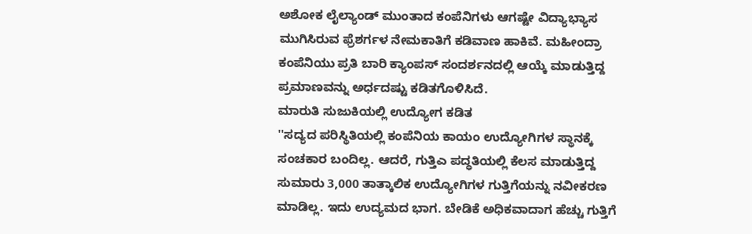ಅಶೋಕ ಲೈಲ್ಯಾಂಡ್ ಮುಂತಾದ ಕಂಪೆನಿಗಳು ಆಗಷ್ಟೇ ವಿದ್ಯಾಭ್ಯಾಸ ಮುಗಿಸಿರುವ ಫ್ರೆಶರ್ಗಳ ನೇಮಕಾತಿಗೆ ಕಡಿವಾಣ ಹಾಕಿವೆ. ಮಹೀಂದ್ರಾ ಕಂಪೆನಿಯು ಪ್ರತಿ ಬಾರಿ ಕ್ಯಾಂಪಸ್ ಸಂದರ್ಶನದಲ್ಲಿ ಆಯ್ಕೆ ಮಾಡುತ್ತಿದ್ದ ಪ್ರಮಾಣವನ್ನು ಅರ್ಧದಷ್ಟು ಕಡಿತಗೊಳಿಸಿದೆ.
ಮಾರುತಿ ಸುಜುಕಿಯಲ್ಲಿ ಉದ್ಯೋಗ ಕಡಿತ
''ಸದ್ಯದ ಪರಿಸ್ಥಿತಿಯಲ್ಲಿ ಕಂಪೆನಿಯ ಕಾಯಂ ಉದ್ಯೋಗಿಗಳ ಸ್ಥಾನಕ್ಕೆ ಸಂಚಕಾರ ಬಂದಿಲ್ಲ. ಆದರೆ, ಗುತ್ತಿಎ ಪದ್ಧತಿಯಲ್ಲಿ ಕೆಲಸ ಮಾಡುತ್ತಿದ್ದ ಸುಮಾರು 3,000 ತಾತ್ಕಾಲಿಕ ಉದ್ಯೋಗಿಗಳ ಗುತ್ತಿಗೆಯನ್ನು ನವೀಕರಣ ಮಾಡಿಲ್ಲ. ಇದು ಉದ್ಯಮದ ಭಾಗ. ಬೇಡಿಕೆ ಅಧಿಕವಾದಾಗ ಹೆಚ್ಚು ಗುತ್ತಿಗೆ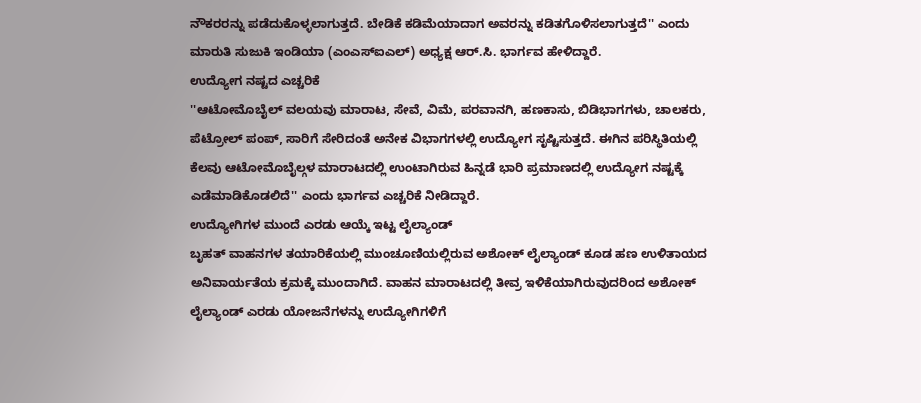ನೌಕರರನ್ನು ಪಡೆದುಕೊಳ್ಳಲಾಗುತ್ತದೆ. ಬೇಡಿಕೆ ಕಡಿಮೆಯಾದಾಗ ಅವರನ್ನು ಕಡಿತಗೊಳಿಸಲಾಗುತ್ತದೆ'' ಎಂದು ಮಾರುತಿ ಸುಜುಕಿ ಇಂಡಿಯಾ (ಎಂಎಸ್ಐಎಲ್) ಅಧ್ಯಕ್ಷ ಆರ್.ಸಿ. ಭಾರ್ಗವ ಹೇಳಿದ್ದಾರೆ.
ಉದ್ಯೋಗ ನಷ್ಟದ ಎಚ್ಚರಿಕೆ
''ಆಟೋಮೊಬೈಲ್ ವಲಯವು ಮಾರಾಟ, ಸೇವೆ, ವಿಮೆ, ಪರವಾನಗಿ, ಹಣಕಾಸು, ಬಿಡಿಭಾಗಗಳು, ಚಾಲಕರು, ಪೆಟ್ರೋಲ್ ಪಂಪ್, ಸಾರಿಗೆ ಸೇರಿದಂತೆ ಅನೇಕ ವಿಭಾಗಗಳಲ್ಲಿ ಉದ್ಯೋಗ ಸೃಷ್ಟಿಸುತ್ತದೆ. ಈಗಿನ ಪರಿಸ್ಥಿತಿಯಲ್ಲಿ ಕೆಲವು ಆಟೋಮೊಬೈಲ್ಗಳ ಮಾರಾಟದಲ್ಲಿ ಉಂಟಾಗಿರುವ ಹಿನ್ನಡೆ ಭಾರಿ ಪ್ರಮಾಣದಲ್ಲಿ ಉದ್ಯೋಗ ನಷ್ಟಕ್ಕೆ ಎಡೆಮಾಡಿಕೊಡಲಿದೆ'' ಎಂದು ಭಾರ್ಗವ ಎಚ್ಚರಿಕೆ ನೀಡಿದ್ದಾರೆ.
ಉದ್ಯೋಗಿಗಳ ಮುಂದೆ ಎರಡು ಆಯ್ಕೆ ಇಟ್ಟ ಲೈಲ್ಯಾಂಡ್
ಬೃಹತ್ ವಾಹನಗಳ ತಯಾರಿಕೆಯಲ್ಲಿ ಮುಂಚೂಣಿಯಲ್ಲಿರುವ ಅಶೋಕ್ ಲೈಲ್ಯಾಂಡ್ ಕೂಡ ಹಣ ಉಳಿತಾಯದ ಅನಿವಾರ್ಯತೆಯ ಕ್ರಮಕ್ಕೆ ಮುಂದಾಗಿದೆ. ವಾಹನ ಮಾರಾಟದಲ್ಲಿ ತೀವ್ರ ಇಳಿಕೆಯಾಗಿರುವುದರಿಂದ ಅಶೋಕ್ ಲೈಲ್ಯಾಂಡ್ ಎರಡು ಯೋಜನೆಗಳನ್ನು ಉದ್ಯೋಗಿಗಳಿಗೆ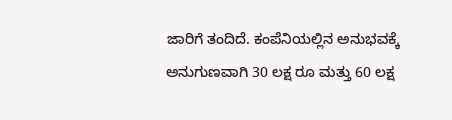ಜಾರಿಗೆ ತಂದಿದೆ. ಕಂಪೆನಿಯಲ್ಲಿನ ಅನುಭವಕ್ಕೆ ಅನುಗುಣವಾಗಿ 30 ಲಕ್ಷ ರೂ ಮತ್ತು 60 ಲಕ್ಷ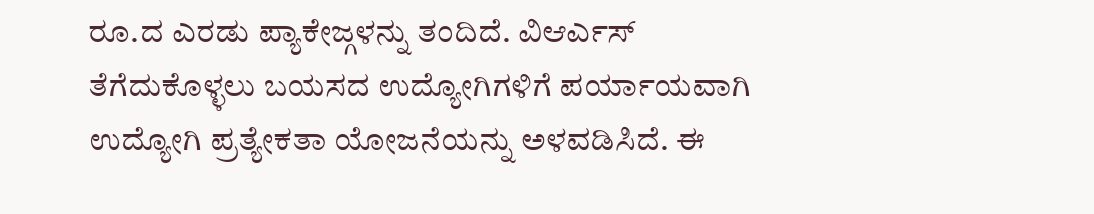ರೂ.ದ ಎರಡು ಪ್ಯಾಕೇಜ್ಗಳನ್ನು ತಂದಿದೆ. ವಿಆರ್ಎಸ್ ತೆಗೆದುಕೊಳ್ಳಲು ಬಯಸದ ಉದ್ಯೋಗಿಗಳಿಗೆ ಪರ್ಯಾಯವಾಗಿ ಉದ್ಯೋಗಿ ಪ್ರತ್ಯೇಕತಾ ಯೋಜನೆಯನ್ನು ಅಳವಡಿಸಿದೆ. ಈ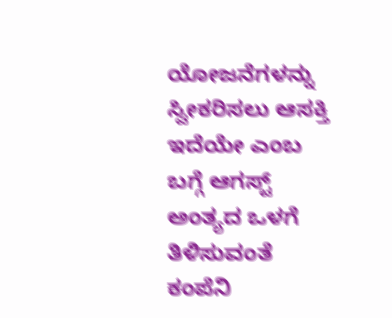ಯೋಜನೆಗಳನ್ನು ಸ್ವೀಕರಿಸಲು ಆಸಕ್ತಿ ಇದೆಯೇ ಎಂಬ ಬಗ್ಗೆ ಆಗಸ್ಟ್ ಅಂತ್ಯದ ಒಳಗೆ ತಿಳಿಸುವಂತೆ ಕಂಪೆನಿ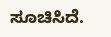ಸೂಚಿಸಿದೆ.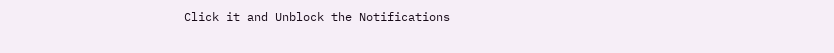Click it and Unblock the Notifications